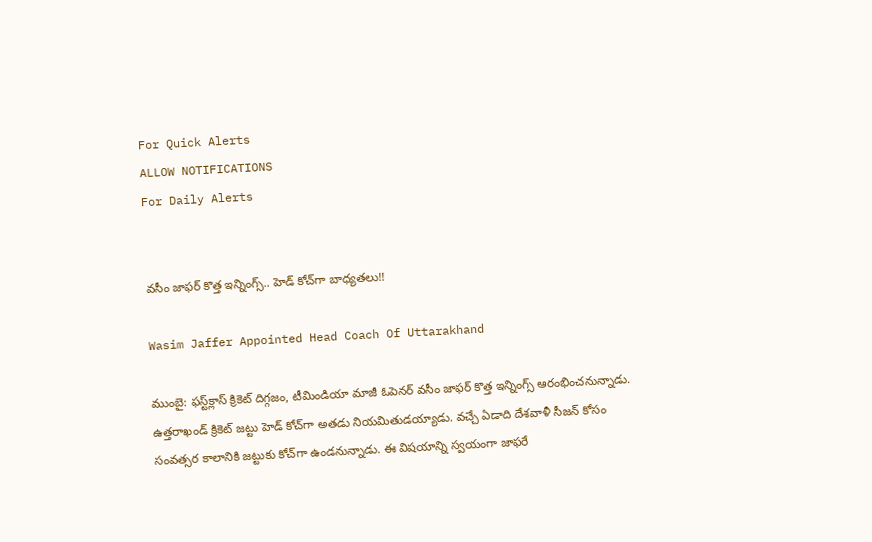For Quick Alerts
ALLOW NOTIFICATIONS
For Daily Alerts


వసీం జాఫర్‌ కొత్త ఇన్నింగ్స్‌.. హెడ్ కోచ్‌గా బాధ్యతలు!!

Wasim Jaffer Appointed Head Coach Of Uttarakhand

ముంబై: ఫస్ట్‌క్లాస్‌ క్రికెట్‌ దిగ్గజం, టీమిండియా మాజీ ఓపెనర్‌ వసీం జాఫర్‌ కొత్త ఇన్నింగ్స్‌ ఆరంభించనున్నాడు. ఉత్తరాఖండ్‌ క్రికెట్ జట్టు హెడ్‌ కోచ్‌గా అతడు నియమితుడయ్యాడు. వచ్చే ఏడాది దేశవాళీ సీజన్‌ కోసం సంవత్సర కాలానికి జట్టుకు కోచ్‌గా ఉండనున్నాడు. ఈ విషయాన్ని స్వయంగా జాఫరే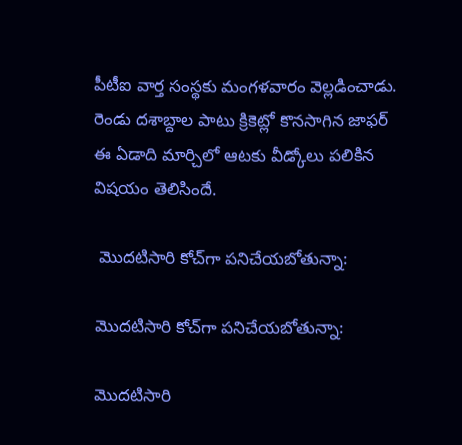పీటీఐ వార్త సంస్థకు మంగళవారం వెల్లడించాడు. రెండు దశాబ్దాల పాటు క్రికెట్లో కొనసాగిన జాఫర్‌ ఈ ఏడాది మార్చిలో ఆటకు వీడ్కోలు పలికిన విషయం తెలిసిందే.

 మొదటిసారి కోచ్‌గా పనిచేయబోతున్నా:

మొదటిసారి కోచ్‌గా పనిచేయబోతున్నా:

మొదటిసారి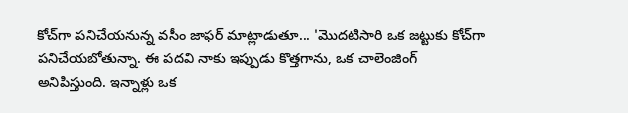కోచ్‌గా పనిచేయనున్న వసీం జాఫర్‌ మాట్లాడుతూ... 'మొదటిసారి ఒక జట్టుకు కోచ్‌గా పనిచేయబోతున్నా. ఈ పదవి నాకు ఇప్పుడు కొత్తగాను, ఒక చాలెంజింగ్‌ అనిపిస్తుంది. ఇన్నాళ్లు ఒక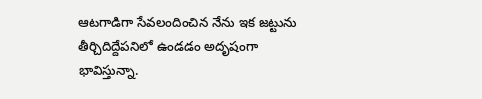ఆటగాడిగా సేవలందించిన నేను ఇక జట్టును తీర్చిదిద్దేపనిలో ఉండడం అదృషంగా భావిస్తున్నా.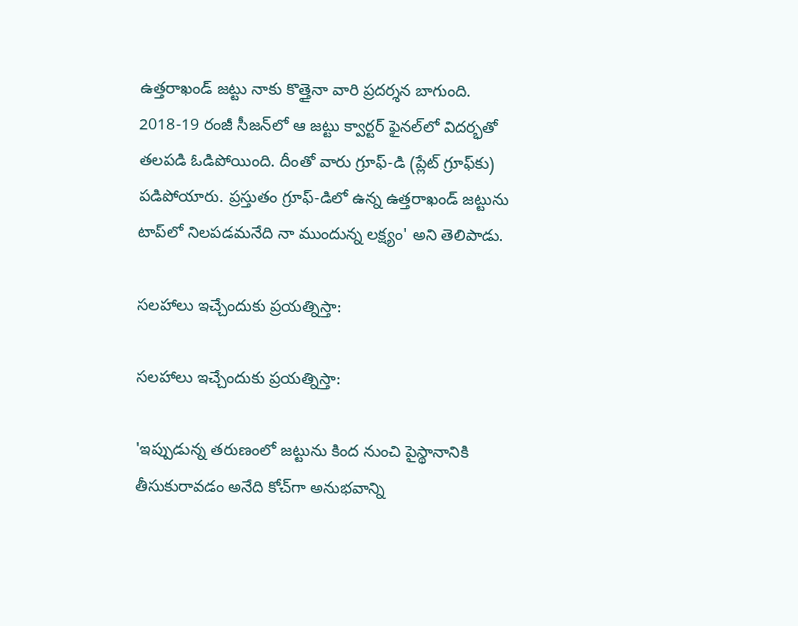ఉత్తరాఖండ్‌ జట్టు నాకు కొత్తైనా వారి ప్రదర్శన బాగుంది. 2018-19 రంజీ సీజన్‌లో ఆ జట్టు క్వార్టర్‌ ఫైనల్‌లో విదర్భతో తలపడి ఓడిపోయింది. దీంతో వారు గ్రూఫ్‌-డి (ప్లేట్‌ గ్రూఫ్‌కు) పడిపోయారు. ప్రస్తుతం గ్రూఫ్‌-డిలో ఉన్న ఉత్తరాఖండ్‌ జట్టును టాప్‌లో నిలపడమనేది నా ముందున్న లక్ష్యం' అని తెలిపాడు.

సలహాలు ఇచ్చేందుకు ప్రయత్నిస్తా:

సలహాలు ఇచ్చేందుకు ప్రయత్నిస్తా:

'ఇప్పుడున్న తరుణంలో జట్టును కింద నుంచి పైస్థానానికి తీసుకురావడం అనేది కోచ్‌గా అనుభవాన్ని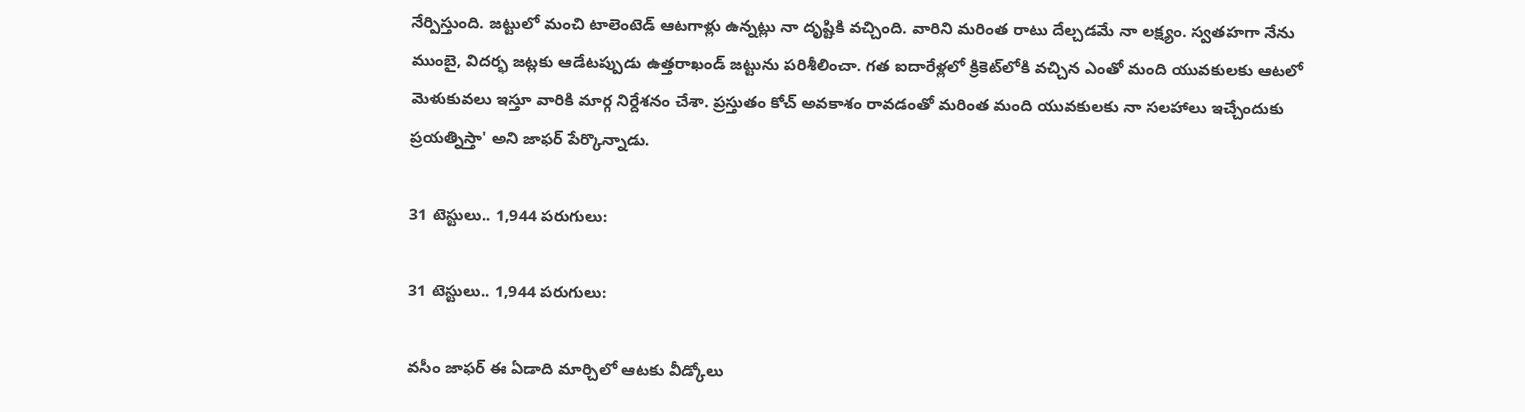నేర్పిస్తుంది. జట్టులో మంచి టాలెంటెడ్‌ ఆటగాళ్లు ఉన్నట్లు నా దృష్టికి వచ్చింది. వారిని మరింత రాటు దేల్చడమే నా లక్ష్యం. స్వతహగా నేను ముంబై, విదర్భ జట్లకు ఆడేటప్పుడు ఉత్తరాఖండ్‌ జట్టును పరిశీలించా. గత ఐదారేళ్లలో క్రికెట్‌లోకి వచ్చిన ఎంతో మంది యువకులకు ఆటలో మెళుకువలు ఇస్తూ వారికి మార్గ నిర్దేశనం చేశా. ప్రస్తుతం కోచ్‌ అవకాశం రావడంతో మరింత మంది యువకులకు నా సలహాలు ఇచ్చేందుకు ప్రయత్నిస్తా' అని జాఫర్‌ పేర్కొన్నాడు.

31 టెస్టులు.. 1,944 పరుగులు:

31 టెస్టులు.. 1,944 పరుగులు:

వసీం జాఫర్‌ ఈ ఏడాది మార్చిలో ఆటకు వీడ్కోలు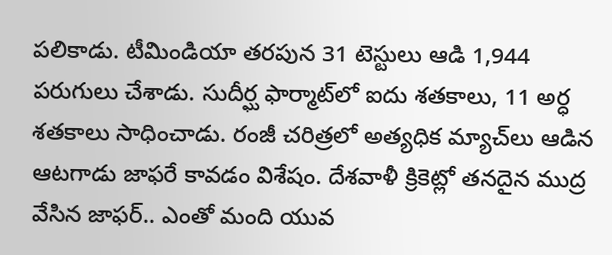పలికాడు. టీమిండియా తరపున 31 టెస్టులు ఆడి 1,944 పరుగులు చేశాడు. సుదీర్ఘ ఫార్మాట్‌లో ఐదు శతకాలు, 11 అర్ధ శతకాలు సాధించాడు. రంజీ చరిత్రలో అత్యధిక మ్యాచ్‌లు ఆడిన ఆటగాడు జాఫరే కావడం విశేషం. దేశవాళీ క్రికెట్లో తనదైన ముద్ర వేసిన జాఫర్‌.. ఎంతో మంది యువ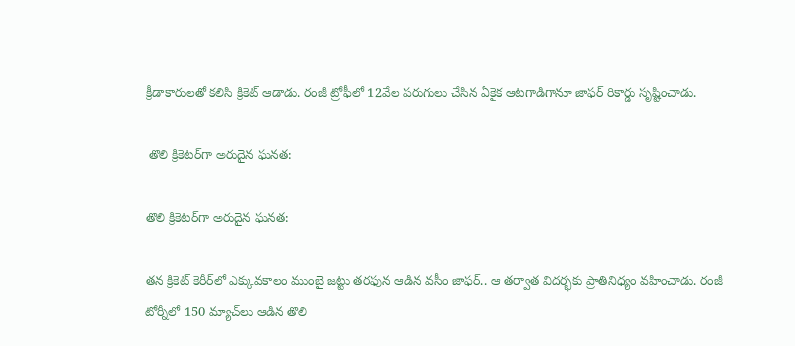క్రీడాకారులతో కలిసి క్రికెట్‌ ఆడాడు. రంజీ ట్రోఫీలో 12వేల పరుగులు చేసిన ఏకైక ఆటగాడిగానూ జాఫర్‌ రికార్డు సృష్టించాడు.

 తొలి క్రికెటర్‌గా అరుదైన ఘనత:

తొలి క్రికెటర్‌గా అరుదైన ఘనత:

తన క్రికెట్‌ కెరీర్‌లో ఎక్కువకాలం ముంబై జట్టు తరఫున ఆడిన వసీం జాఫర్‌.. ఆ తర్వాత విదర్భకు ప్రాతినిధ్యం వహించాడు. రంజీ టోర్నీలో 150 మ్యాచ్‌లు ఆడిన తొలి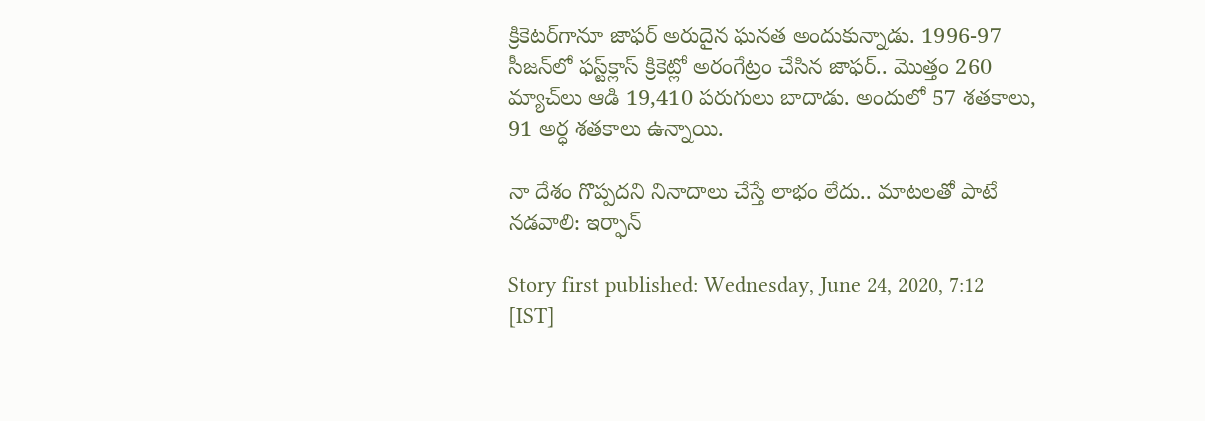క్రికెటర్‌గానూ జాఫర్‌ అరుదైన ఘనత అందుకున్నాడు. 1996-97 సీజన్‌లో ఫస్ట్‌క్లాస్‌ క్రికెట్లో అరంగేట్రం చేసిన జాఫర్‌.. మొత్తం 260 మ్యాచ్‌లు ఆడి 19,410 పరుగులు బాదాడు. అందులో 57 శతకాలు, 91 అర్ధ శతకాలు ఉన్నాయి.

నా దేశం గొప్పదని నినాదాలు చేస్తే లాభం లేదు.. మాటలతో పాటే నడవాలి: ఇర్ఫాన్‌

Story first published: Wednesday, June 24, 2020, 7:12 [IST]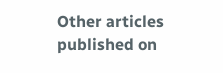Other articles published on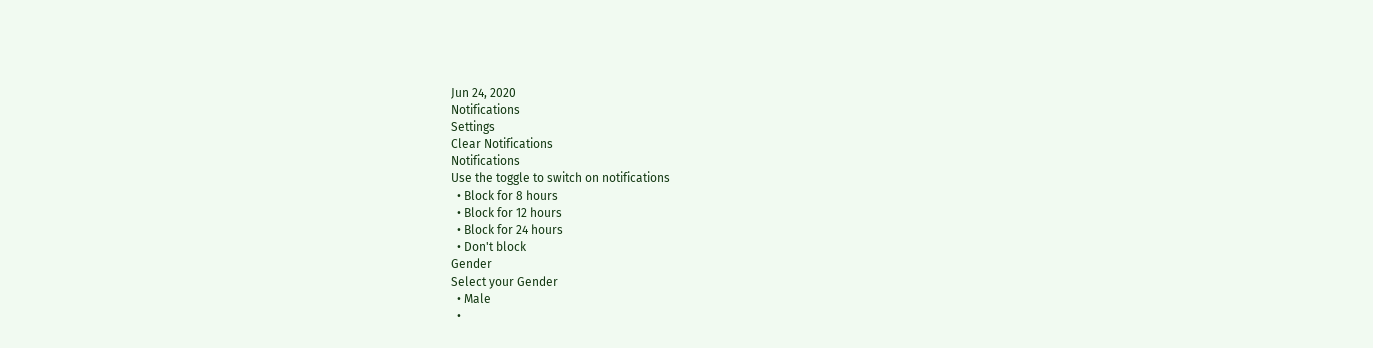Jun 24, 2020
Notifications
Settings
Clear Notifications
Notifications
Use the toggle to switch on notifications
  • Block for 8 hours
  • Block for 12 hours
  • Block for 24 hours
  • Don't block
Gender
Select your Gender
  • Male
  •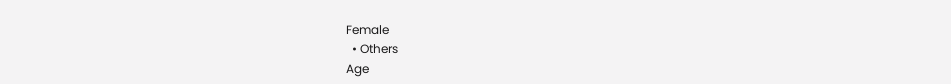Female
  • Others
Age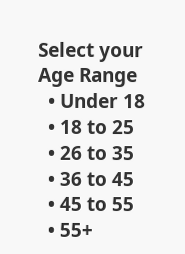Select your Age Range
  • Under 18
  • 18 to 25
  • 26 to 35
  • 36 to 45
  • 45 to 55
  • 55+